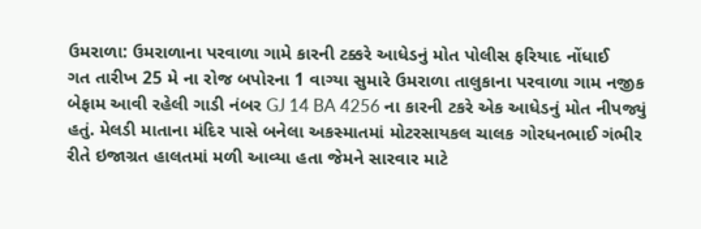ઉમરાળા: ઉમરાળાના પરવાળા ગામે કારની ટક્કરે આધેડનું મોત પોલીસ ફરિયાદ નોંધાઈ
ગત તારીખ 25 મે ના રોજ બપોરના 1 વાગ્યા સુમારે ઉમરાળા તાલુકાના પરવાળા ગામ નજીક બેફામ આવી રહેલી ગાડી નંબર GJ 14 BA 4256 ના કારની ટકરે એક આધેડનું મોત નીપજ્યું હતું. મેલડી માતાના મંદિર પાસે બનેલા અકસ્માતમાં મોટરસાયકલ ચાલક ગોરધનભાઈ ગંભીર રીતે ઇજાગ્રત હાલતમાં મળી આવ્યા હતા જેમને સારવાર માટે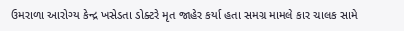ઉમરાળા આરોગ્ય કેન્દ્ર ખસેડતા ડોક્ટરે મૃત જાહેર કર્યા હતા સમગ્ર મામલે કાર ચાલક સામે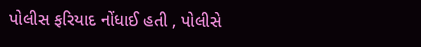પોલીસ ફરિયાદ નોંધાઈ હતી , પોલીસે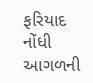ફરિયાદ નોંધી આગળની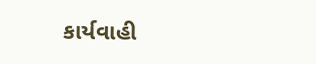કાર્યવાહી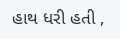હાથ ધરી હતી ,